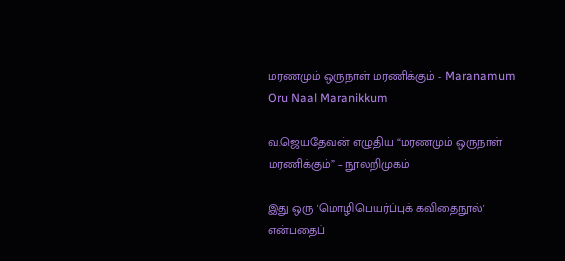மரணமும் ஒருநாள் மரணிக்கும் - Maranamum Oru Naal Maranikkum

வ.ஜெயதேவன் எழுதிய “மரணமும் ஒருநாள் மரணிக்கும்” – நூலறிமுகம்

இது ஒரு 'மொழிபெயர்ப்புக் கவிதைநூல்' என்பதைப்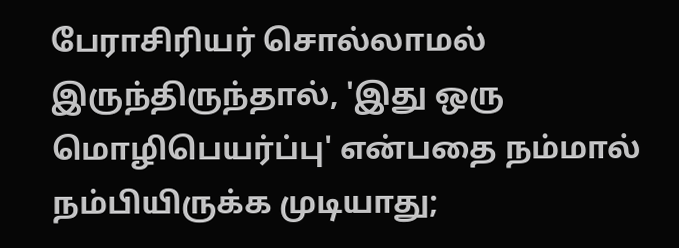பேராசிரியர் சொல்லாமல் இருந்திருந்தால், 'இது ஒரு மொழிபெயர்ப்பு' என்பதை நம்மால் நம்பியிருக்க முடியாது;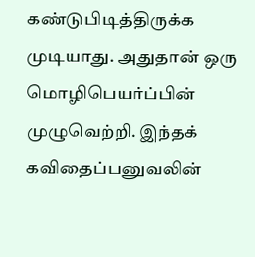கண்டுபிடித்திருக்க முடியாது. அதுதான் ஒரு மொழிபெயர்ப்பின் முழுவெற்றி. இந்தக் கவிதைப்பனுவலின்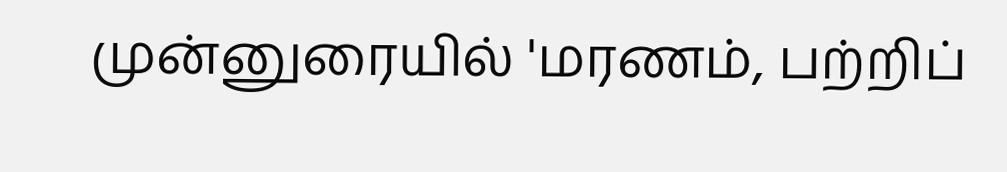முன்னுரையில் 'மரணம், பற்றிப்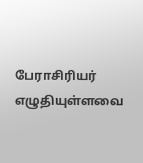பேராசிரியர் எழுதியுள்ளவை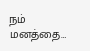நம் மனத்தை…